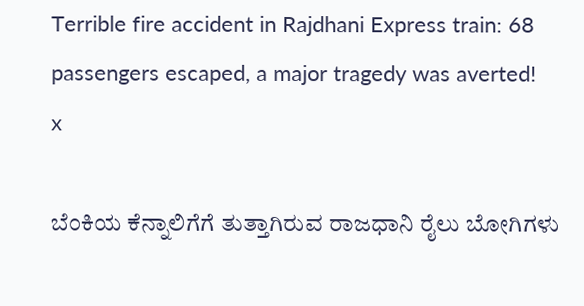Terrible fire accident in Rajdhani Express train: 68 passengers escaped, a major tragedy was averted!
x

ಬೆಂಕಿಯ ಕೆನ್ನಾಲಿಗೆಗೆ ತುತ್ತಾಗಿರುವ ರಾಜಧಾನಿ ರೈಲು ಬೋಗಿಗಳು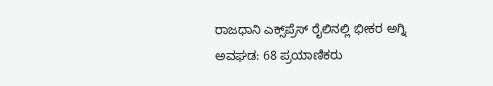ರಾಜಧಾನಿ ಎಕ್ಸ್‌ಪ್ರೆಸ್ ರೈಲಿನಲ್ಲಿ ಭೀಕರ ಅಗ್ನಿ ಅವಘಡ: 68 ಪ್ರಯಾಣಿಕರು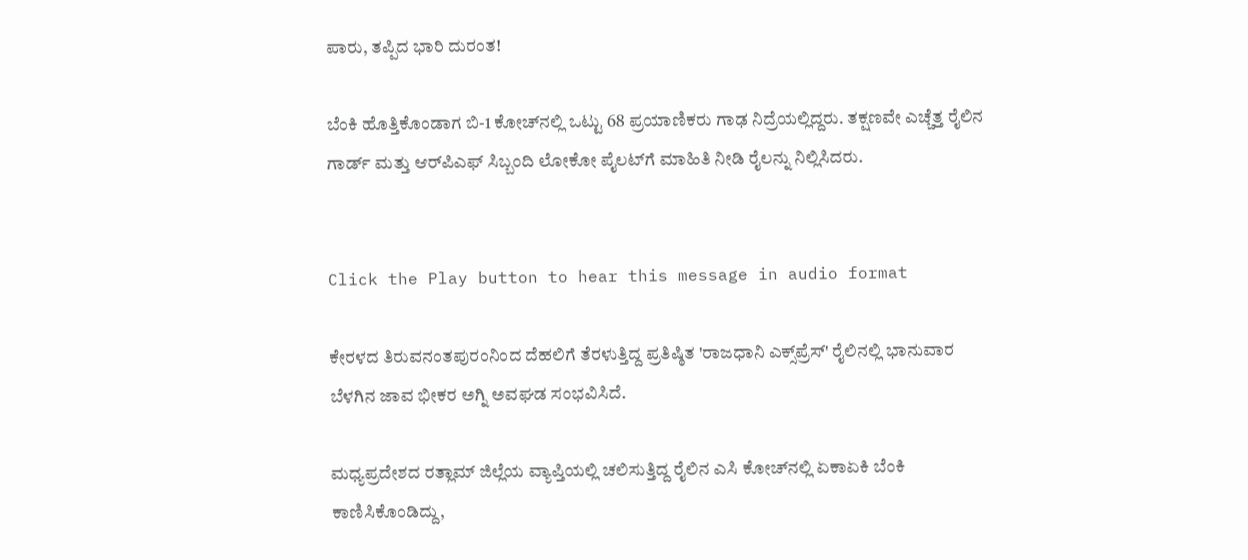ಪಾರು, ತಪ್ಪಿದ ಭಾರಿ ದುರಂತ!

ಬೆಂಕಿ ಹೊತ್ತಿಕೊಂಡಾಗ ಬಿ-1 ಕೋಚ್‌ನಲ್ಲಿ ಒಟ್ಟು 68 ಪ್ರಯಾಣಿಕರು ಗಾಢ ನಿದ್ರೆಯಲ್ಲಿದ್ದರು. ತಕ್ಷಣವೇ ಎಚ್ಚೆತ್ತ ರೈಲಿನ ಗಾರ್ಡ್ ಮತ್ತು ಆರ್‌ಪಿಎಫ್ ಸಿಬ್ಬಂದಿ ಲೋಕೋ ಪೈಲಟ್‌ಗೆ ಮಾಹಿತಿ ನೀಡಿ ರೈಲನ್ನು ನಿಲ್ಲಿಸಿದರು.


Click the Play button to hear this message in audio format

ಕೇರಳದ ತಿರುವನಂತಪುರಂನಿಂದ ದೆಹಲಿಗೆ ತೆರಳುತ್ತಿದ್ದ ಪ್ರತಿಷ್ಠಿತ 'ರಾಜಧಾನಿ ಎಕ್ಸ್‌ಪ್ರೆಸ್' ರೈಲಿನಲ್ಲಿ ಭಾನುವಾರ ಬೆಳಗಿನ ಜಾವ ಭೀಕರ ಅಗ್ನಿ ಅವಘಡ ಸಂಭವಿಸಿದೆ.

ಮಧ್ಯಪ್ರದೇಶದ ರತ್ಲಾಮ್ ಜಿಲ್ಲೆಯ ವ್ಯಾಪ್ತಿಯಲ್ಲಿ ಚಲಿಸುತ್ತಿದ್ದ ರೈಲಿನ ಎಸಿ ಕೋಚ್‌ನಲ್ಲಿ ಏಕಾಏಕಿ ಬೆಂಕಿ ಕಾಣಿಸಿಕೊಂಡಿದ್ದು,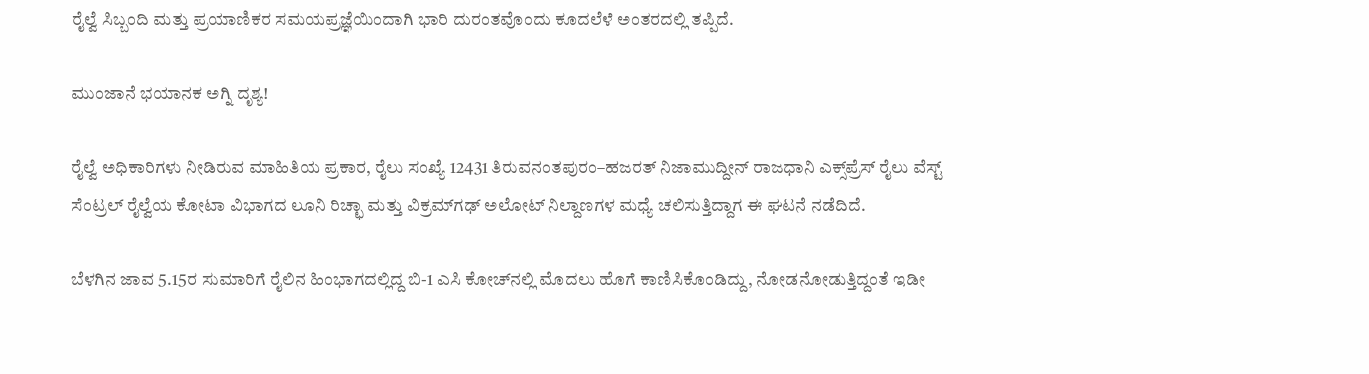ರೈಲ್ವೆ ಸಿಬ್ಬಂದಿ ಮತ್ತು ಪ್ರಯಾಣಿಕರ ಸಮಯಪ್ರಜ್ಞೆಯಿಂದಾಗಿ ಭಾರಿ ದುರಂತವೊಂದು ಕೂದಲೆಳೆ ಅಂತರದಲ್ಲಿ ತಪ್ಪಿದೆ.

ಮುಂಜಾನೆ ಭಯಾನಕ ಅಗ್ನಿ ದೃಶ್ಯ!

ರೈಲ್ವೆ ಅಧಿಕಾರಿಗಳು ನೀಡಿರುವ ಮಾಹಿತಿಯ ಪ್ರಕಾರ, ರೈಲು ಸಂಖ್ಯೆ 12431 ತಿರುವನಂತಪುರಂ–ಹಜರತ್ ನಿಜಾಮುದ್ದೀನ್ ರಾಜಧಾನಿ ಎಕ್ಸ್‌ಪ್ರೆಸ್ ರೈಲು ವೆಸ್ಟ್ ಸೆಂಟ್ರಲ್ ರೈಲ್ವೆಯ ಕೋಟಾ ವಿಭಾಗದ ಲೂನಿ ರಿಚ್ಛಾ ಮತ್ತು ವಿಕ್ರಮ್‌ಗಢ್ ಅಲೋಟ್ ನಿಲ್ದಾಣಗಳ ಮಧ್ಯೆ ಚಲಿಸುತ್ತಿದ್ದಾಗ ಈ ಘಟನೆ ನಡೆದಿದೆ.

ಬೆಳಗಿನ ಜಾವ 5.15ರ ಸುಮಾರಿಗೆ ರೈಲಿನ ಹಿಂಭಾಗದಲ್ಲಿದ್ದ ಬಿ-1 ಎಸಿ ಕೋಚ್‌ನಲ್ಲಿ ಮೊದಲು ಹೊಗೆ ಕಾಣಿಸಿಕೊಂಡಿದ್ದು, ನೋಡನೋಡುತ್ತಿದ್ದಂತೆ ಇಡೀ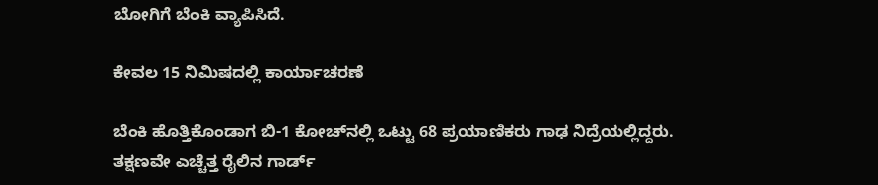ಬೋಗಿಗೆ ಬೆಂಕಿ ವ್ಯಾಪಿಸಿದೆ.

ಕೇವಲ 15 ನಿಮಿಷದಲ್ಲಿ ಕಾರ್ಯಾಚರಣೆ

ಬೆಂಕಿ ಹೊತ್ತಿಕೊಂಡಾಗ ಬಿ-1 ಕೋಚ್‌ನಲ್ಲಿ ಒಟ್ಟು 68 ಪ್ರಯಾಣಿಕರು ಗಾಢ ನಿದ್ರೆಯಲ್ಲಿದ್ದರು. ತಕ್ಷಣವೇ ಎಚ್ಚೆತ್ತ ರೈಲಿನ ಗಾರ್ಡ್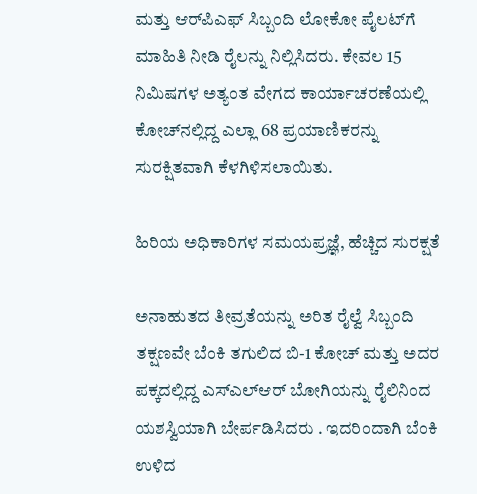ಮತ್ತು ಆರ್‌ಪಿಎಫ್ ಸಿಬ್ಬಂದಿ ಲೋಕೋ ಪೈಲಟ್‌ಗೆ ಮಾಹಿತಿ ನೀಡಿ ರೈಲನ್ನು ನಿಲ್ಲಿಸಿದರು. ಕೇವಲ 15 ನಿಮಿಷಗಳ ಅತ್ಯಂತ ವೇಗದ ಕಾರ್ಯಾಚರಣೆಯಲ್ಲಿ ಕೋಚ್‌ನಲ್ಲಿದ್ದ ಎಲ್ಲಾ 68 ಪ್ರಯಾಣಿಕರನ್ನು ಸುರಕ್ಷಿತವಾಗಿ ಕೆಳಗಿಳಿಸಲಾಯಿತು.

ಹಿರಿಯ ಅಧಿಕಾರಿಗಳ ಸಮಯಪ್ರಜ್ಞೆ, ಹೆಚ್ಚಿದ ಸುರಕ್ಷತೆ

ಅನಾಹುತದ ತೀವ್ರತೆಯನ್ನು ಅರಿತ ರೈಲ್ವೆ ಸಿಬ್ಬಂದಿ ತಕ್ಷಣವೇ ಬೆಂಕಿ ತಗುಲಿದ ಬಿ-1 ಕೋಚ್ ಮತ್ತು ಅದರ ಪಕ್ಕದಲ್ಲಿದ್ದ ಎಸ್‌ಎಲ್‌ಆರ್ ಬೋಗಿಯನ್ನು ರೈಲಿನಿಂದ ಯಶಸ್ವಿಯಾಗಿ ಬೇರ್ಪಡಿಸಿದರು . ಇದರಿಂದಾಗಿ ಬೆಂಕಿ ಉಳಿದ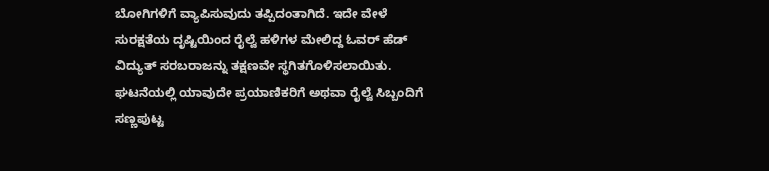ಬೋಗಿಗಳಿಗೆ ವ್ಯಾಪಿಸುವುದು ತಪ್ಪಿದಂತಾಗಿದೆ. ಇದೇ ವೇಳೆ ಸುರಕ್ಷತೆಯ ದೃಷ್ಟಿಯಿಂದ ರೈಲ್ವೆ ಹಳಿಗಳ ಮೇಲಿದ್ದ ಓವರ್‌ ಹೆಡ್ ವಿದ್ಯುತ್ ಸರಬರಾಜನ್ನು ತಕ್ಷಣವೇ ಸ್ಥಗಿತಗೊಳಿಸಲಾಯಿತು. ಘಟನೆಯಲ್ಲಿ ಯಾವುದೇ ಪ್ರಯಾಣಿಕರಿಗೆ ಅಥವಾ ರೈಲ್ವೆ ಸಿಬ್ಬಂದಿಗೆ ಸಣ್ಣಪುಟ್ಟ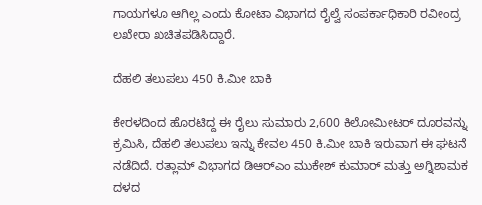ಗಾಯಗಳೂ ಆಗಿಲ್ಲ ಎಂದು ಕೋಟಾ ವಿಭಾಗದ ರೈಲ್ವೆ ಸಂಪರ್ಕಾಧಿಕಾರಿ ರವೀಂದ್ರ ಲಖೇರಾ ಖಚಿತಪಡಿಸಿದ್ದಾರೆ.

ದೆಹಲಿ ತಲುಪಲು 450 ಕಿ.ಮೀ ಬಾಕಿ

ಕೇರಳದಿಂದ ಹೊರಟಿದ್ದ ಈ ರೈಲು ಸುಮಾರು 2,600 ಕಿಲೋಮೀಟರ್ ದೂರವನ್ನು ಕ್ರಮಿಸಿ, ದೆಹಲಿ ತಲುಪಲು ಇನ್ನು ಕೇವಲ 450 ಕಿ.ಮೀ ಬಾಕಿ ಇರುವಾಗ ಈ ಘಟನೆ ನಡೆದಿದೆ. ರತ್ಲಾಮ್ ವಿಭಾಗದ ಡಿಆರ್‌ಎಂ ಮುಕೇಶ್ ಕುಮಾರ್ ಮತ್ತು ಅಗ್ನಿಶಾಮಕ ದಳದ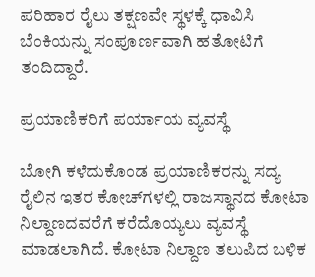ಪರಿಹಾರ ರೈಲು ತಕ್ಷಣವೇ ಸ್ಥಳಕ್ಕೆ ಧಾವಿಸಿ ಬೆಂಕಿಯನ್ನು ಸಂಪೂರ್ಣವಾಗಿ ಹತೋಟಿಗೆ ತಂದಿದ್ದಾರೆ.

ಪ್ರಯಾಣಿಕರಿಗೆ ಪರ್ಯಾಯ ವ್ಯವಸ್ಥೆ

ಬೋಗಿ ಕಳೆದುಕೊಂಡ ಪ್ರಯಾಣಿಕರನ್ನು ಸದ್ಯ ರೈಲಿನ ಇತರ ಕೋಚ್‌ಗಳಲ್ಲಿ ರಾಜಸ್ಥಾನದ ಕೋಟಾ ನಿಲ್ದಾಣದವರೆಗೆ ಕರೆದೊಯ್ಯಲು ವ್ಯವಸ್ಥೆ ಮಾಡಲಾಗಿದೆ. ಕೋಟಾ ನಿಲ್ದಾಣ ತಲುಪಿದ ಬಳಿಕ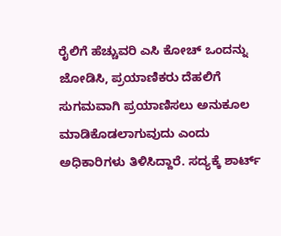ರೈಲಿಗೆ ಹೆಚ್ಚುವರಿ ಎಸಿ ಕೋಚ್ ಒಂದನ್ನು ಜೋಡಿಸಿ, ಪ್ರಯಾಣಿಕರು ದೆಹಲಿಗೆ ಸುಗಮವಾಗಿ ಪ್ರಯಾಣಿಸಲು ಅನುಕೂಲ ಮಾಡಿಕೊಡಲಾಗುವುದು ಎಂದು ಅಧಿಕಾರಿಗಳು ತಿಳಿಸಿದ್ದಾರೆ. ಸದ್ಯಕ್ಕೆ ಶಾರ್ಟ್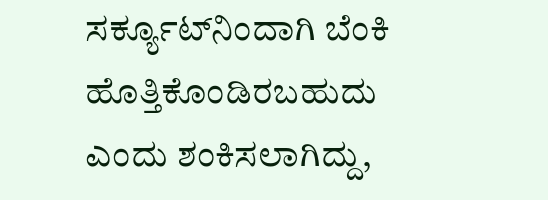ಸರ್ಕ್ಯೂಟ್‌ನಿಂದಾಗಿ ಬೆಂಕಿ ಹೊತ್ತಿಕೊಂಡಿರಬಹುದು ಎಂದು ಶಂಕಿಸಲಾಗಿದ್ದು,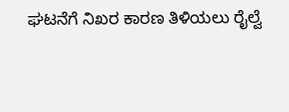ಘಟನೆಗೆ ನಿಖರ ಕಾರಣ ತಿಳಿಯಲು ರೈಲ್ವೆ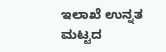ಇಲಾಖೆ ಉನ್ನತ ಮಟ್ಟದ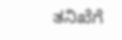ತನಿಖೆಗೆ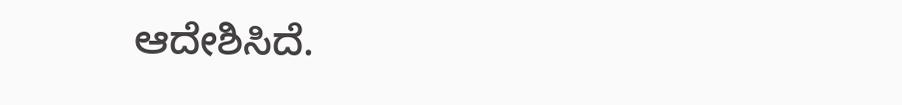ಆದೇಶಿಸಿದೆ.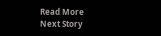Read More
Next Story